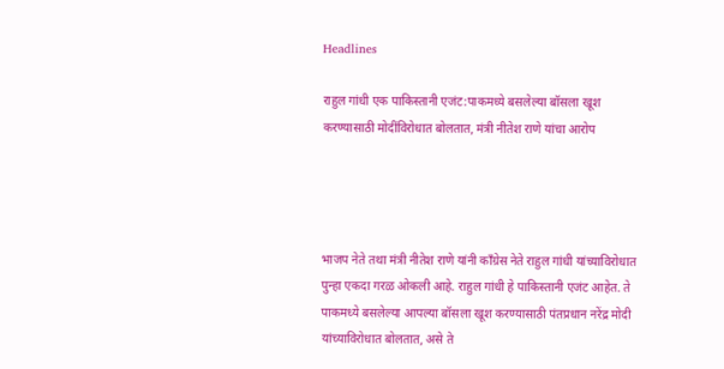Headlines

राहुल गांधी एक पाकिस्तानी एजंट:पाकमध्ये बसलेल्या बॉसला खूश करण्यासाठी मोदींविरोधात बोलतात, मंत्री नीतेश राणे यांचा आरोप




भाजप नेते तथा मंत्री नीतेश राणे यांनी काँग्रेस नेते राहुल गांधी यांच्याविरोधात पुन्हा एकदा गरळ ओकली आहे. राहुल गांधी हे पाकिस्तानी एजंट आहेत. ते पाकमध्ये बसलेल्या आपल्या बॉसला खूश करण्यासाठी पंतप्रधान नरेंद्र मोदी यांच्याविरोधात बोलतात, असे ते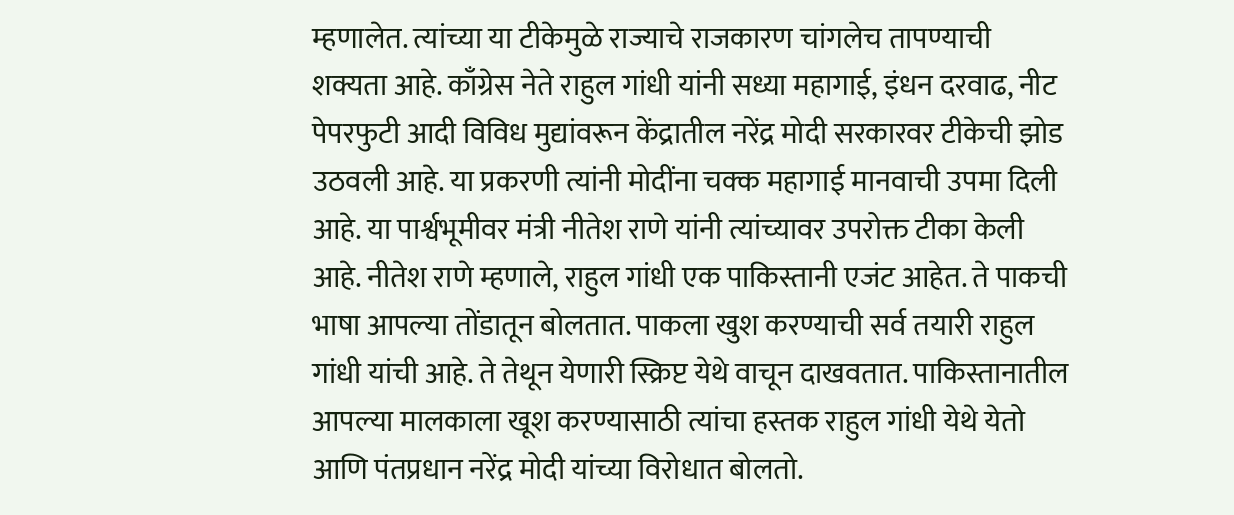म्हणालेत. त्यांच्या या टीकेमुळे राज्याचे राजकारण चांगलेच तापण्याची शक्यता आहे. काँग्रेस नेते राहुल गांधी यांनी सध्या महागाई, इंधन दरवाढ, नीट पेपरफुटी आदी विविध मुद्यांवरून केंद्रातील नरेंद्र मोदी सरकारवर टीकेची झोड उठवली आहे. या प्रकरणी त्यांनी मोदींना चक्क महागाई मानवाची उपमा दिली आहे. या पार्श्वभूमीवर मंत्री नीतेश राणे यांनी त्यांच्यावर उपरोक्त टीका केली आहे. नीतेश राणे म्हणाले, राहुल गांधी एक पाकिस्तानी एजंट आहेत. ते पाकची भाषा आपल्या तोंडातून बोलतात. पाकला खुश करण्याची सर्व तयारी राहुल गांधी यांची आहे. ते तेथून येणारी स्क्रिप्ट येथे वाचून दाखवतात. पाकिस्तानातील आपल्या मालकाला खूश करण्यासाठी त्यांचा हस्तक राहुल गांधी येथे येतो आणि पंतप्रधान नरेंद्र मोदी यांच्या विरोधात बोलतो.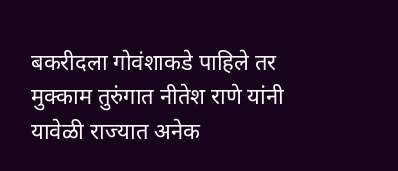बकरीदला गोवंशाकडे पाहिले तर मुक्काम तुरुंगात नीतेश राणे यांनी यावेळी राज्यात अनेक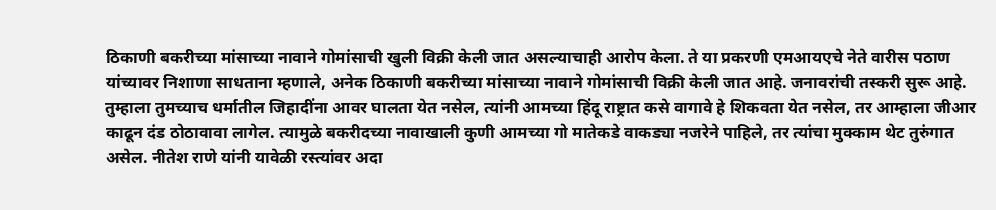ठिकाणी बकरीच्या मांसाच्या नावाने गोमांसाची खुली विक्री केली जात असल्याचाही आरोप केला. ते या प्रकरणी एमआयएचे नेते वारीस पठाण यांच्यावर निशाणा साधताना म्हणाले, अनेक ठिकाणी बकरीच्या मांसाच्या नावाने गोमांसाची विक्री केली जात आहे. जनावरांची तस्करी सुरू आहे. तुम्हाला तुमच्याच धर्मातील जिहादींना आवर घालता येत नसेल, त्यांनी आमच्या हिंदू राष्ट्रात कसे वागावे हे शिकवता येत नसेल, तर आम्हाला जीआर काढून दंड ठोठावावा लागेल. त्यामुळे बकरीदच्या नावाखाली कुणी आमच्या गो मातेकडे वाकड्या नजरेने पाहिले, तर त्यांचा मुक्काम थेट तुरुंगात असेल. नीतेश राणे यांनी यावेळी रस्त्यांवर अदा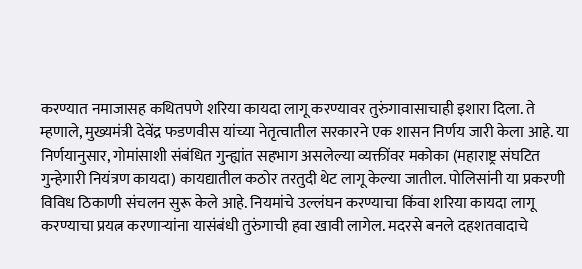करण्यात नमाजासह कथितपणे शरिया कायदा लागू करण्यावर तुरुंगावासाचाही इशारा दिला. ते म्हणाले, मुख्यमंत्री देवेंद्र फडणवीस यांच्या नेतृत्वातील सरकारने एक शासन निर्णय जारी केला आहे. या निर्णयानुसार, गोमांसाशी संबंधित गुन्ह्यांत सहभाग असलेल्या व्यक्तींवर मकोका (महाराष्ट्र संघटित गुन्हेगारी नियंत्रण कायदा) कायद्यातील कठोर तरतुदी थेट लागू केल्या जातील. पोलिसांनी या प्रकरणी विविध ठिकाणी संचलन सुरू केले आहे. नियमांचे उल्लंघन करण्याचा किंवा शरिया कायदा लागू करण्याचा प्रयत्न करणाऱ्यांना यासंबंधी तुरुंगाची हवा खावी लागेल. मदरसे बनले दहशतवादाचे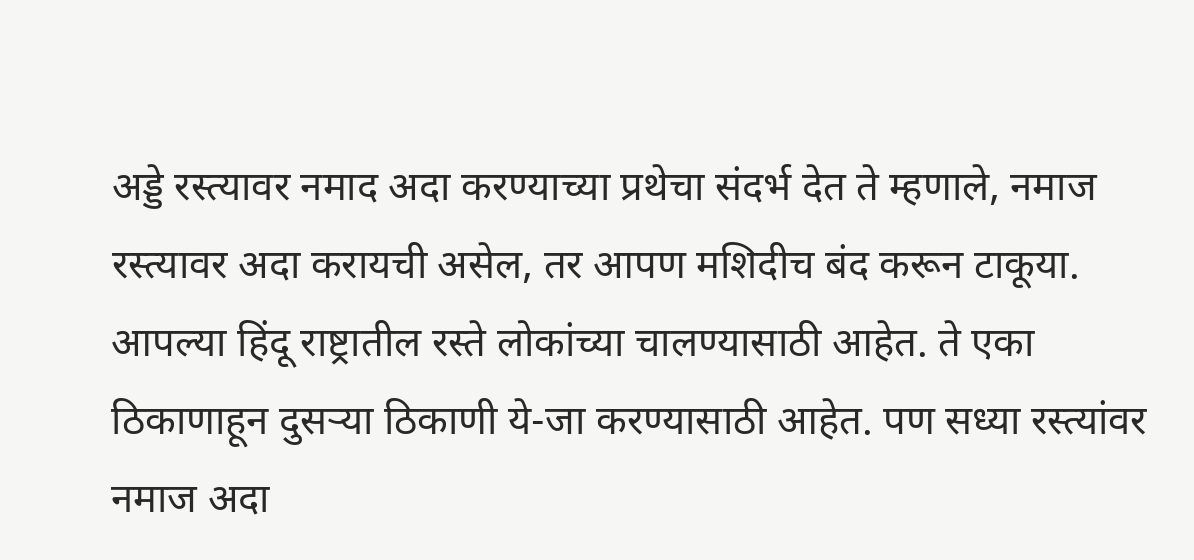अड्डे रस्त्यावर नमाद अदा करण्याच्या प्रथेचा संदर्भ देत ते म्हणाले, नमाज रस्त्यावर अदा करायची असेल, तर आपण मशिदीच बंद करून टाकूया. आपल्या हिंदू राष्ट्रातील रस्ते लोकांच्या चालण्यासाठी आहेत. ते एका ठिकाणाहून दुसऱ्या ठिकाणी ये-जा करण्यासाठी आहेत. पण सध्या रस्त्यांवर नमाज अदा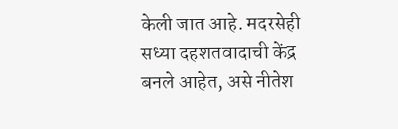केली जात आहे. मदरसेही सध्या दहशतवादाची केंद्र बनले आहेत, असे नीतेश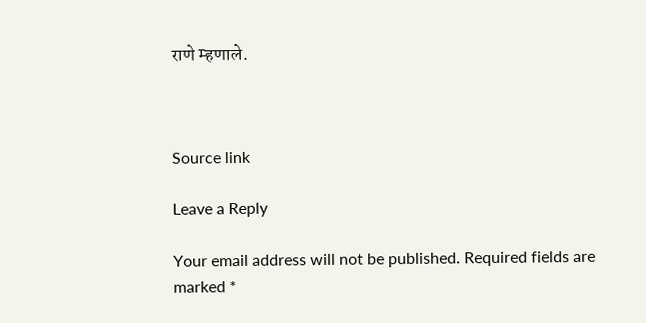राणे म्हणाले.



Source link

Leave a Reply

Your email address will not be published. Required fields are marked *